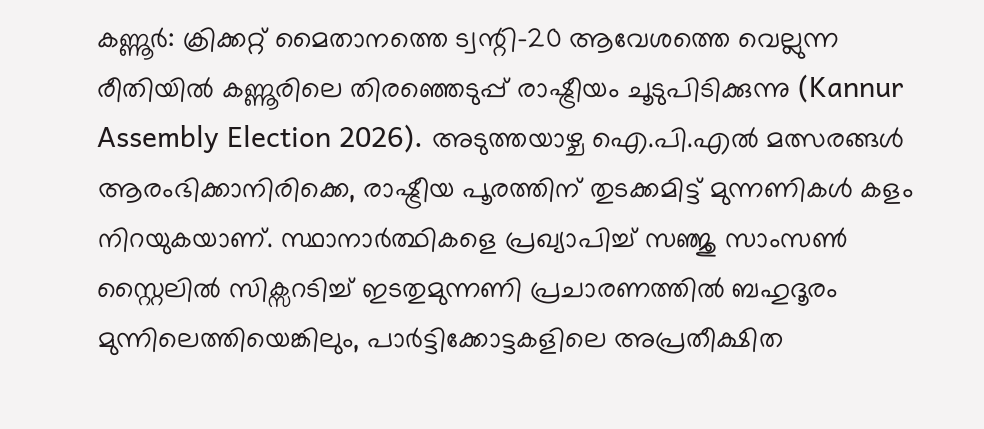കണ്ണൂർ: ക്രിക്കറ്റ് മൈതാനത്തെ ട്വന്റി-20 ആവേശത്തെ വെല്ലുന്ന രീതിയിൽ കണ്ണൂരിലെ തിരഞ്ഞെടുപ്പ് രാഷ്ട്രീയം ചൂടുപിടിക്കുന്നു (Kannur Assembly Election 2026). അടുത്തയാഴ്ച ഐ.പി.എൽ മത്സരങ്ങൾ ആരംഭിക്കാനിരിക്കെ, രാഷ്ട്രീയ പൂരത്തിന് തുടക്കമിട്ട് മുന്നണികൾ കളം നിറയുകയാണ്. സ്ഥാനാർത്ഥികളെ പ്രഖ്യാപിച്ച് സഞ്ജു സാംസൺ സ്റ്റൈലിൽ സിക്സറടിച്ച് ഇടതുമുന്നണി പ്രചാരണത്തിൽ ബഹുദൂരം മുന്നിലെത്തിയെങ്കിലും, പാർട്ടിക്കോട്ടകളിലെ അപ്രതീക്ഷിത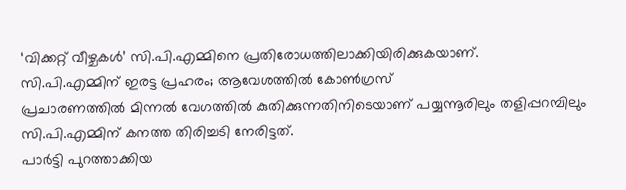‘വിക്കറ്റ് വീഴ്ചകൾ’ സി.പി.എമ്മിനെ പ്രതിരോധത്തിലാക്കിയിരിക്കുകയാണ്.
സി.പി.എമ്മിന് ഇരട്ട പ്രഹരം; ആവേശത്തിൽ കോൺഗ്രസ്
പ്രചാരണത്തിൽ മിന്നൽ വേഗത്തിൽ കുതിക്കുന്നതിനിടെയാണ് പയ്യന്നൂരിലും തളിപ്പറമ്പിലും സി.പി.എമ്മിന് കനത്ത തിരിച്ചടി നേരിട്ടത്.
പാർട്ടി പുറത്താക്കിയ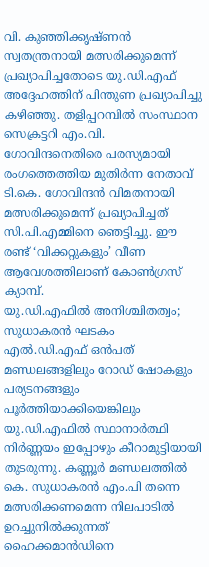വി. കുഞ്ഞിക്കൃഷ്ണൻ സ്വതന്ത്രനായി മത്സരിക്കുമെന്ന് പ്രഖ്യാപിച്ചതോടെ യു.ഡി.എഫ് അദ്ദേഹത്തിന് പിന്തുണ പ്രഖ്യാപിച്ചു കഴിഞ്ഞു. തളിപ്പറമ്പിൽ സംസ്ഥാന സെക്രട്ടറി എം.വി. ഗോവിന്ദനെതിരെ പരസ്യമായി രംഗത്തെത്തിയ മുതിർന്ന നേതാവ് ടി.കെ. ഗോവിന്ദൻ വിമതനായി മത്സരിക്കുമെന്ന് പ്രഖ്യാപിച്ചത് സി.പി.എമ്മിനെ ഞെട്ടിച്ചു. ഈ രണ്ട് ‘വിക്കറ്റുകളും’ വീണ ആവേശത്തിലാണ് കോൺഗ്രസ് ക്യാമ്പ്.
യു.ഡി.എഫിൽ അനിശ്ചിതത്വം; സുധാകരൻ ഘടകം
എൽ.ഡി.എഫ് ഒൻപത് മണ്ഡലങ്ങളിലും റോഡ് ഷോകളും പര്യടനങ്ങളും പൂർത്തിയാക്കിയെങ്കിലും യു.ഡി.എഫിൽ സ്ഥാനാർത്ഥി നിർണ്ണയം ഇപ്പോഴും കീറാമുട്ടിയായി തുടരുന്നു. കണ്ണൂർ മണ്ഡലത്തിൽ കെ. സുധാകരൻ എം.പി തന്നെ മത്സരിക്കണമെന്ന നിലപാടിൽ ഉറച്ചുനിൽക്കുന്നത് ഹൈക്കമാൻഡിനെ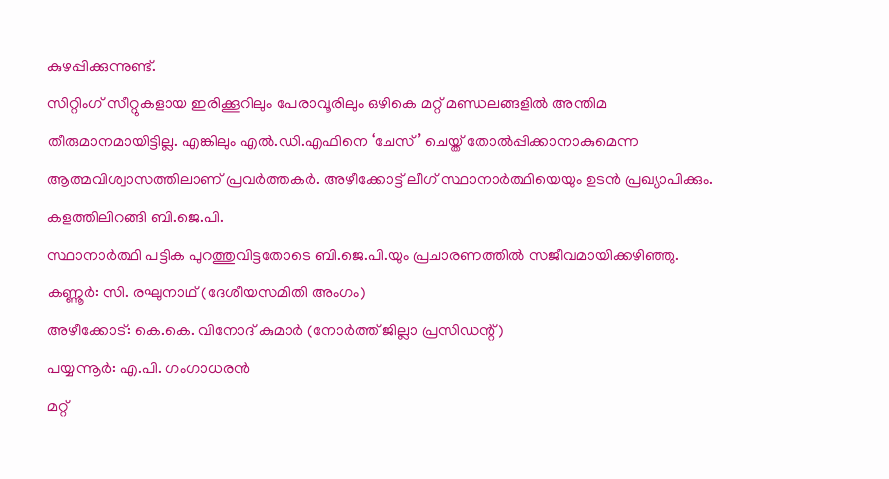കുഴപ്പിക്കുന്നുണ്ട്.
സിറ്റിംഗ് സീറ്റുകളായ ഇരിക്കൂറിലും പേരാവൂരിലും ഒഴികെ മറ്റ് മണ്ഡലങ്ങളിൽ അന്തിമ തീരുമാനമായിട്ടില്ല. എങ്കിലും എൽ.ഡി.എഫിനെ ‘ചേസ്’ ചെയ്ത് തോൽപ്പിക്കാനാകുമെന്ന ആത്മവിശ്വാസത്തിലാണ് പ്രവർത്തകർ. അഴീക്കോട്ട് ലീഗ് സ്ഥാനാർത്ഥിയെയും ഉടൻ പ്രഖ്യാപിക്കും.
കളത്തിലിറങ്ങി ബി.ജെ.പി.
സ്ഥാനാർത്ഥി പട്ടിക പുറത്തുവിട്ടതോടെ ബി.ജെ.പി.യും പ്രചാരണത്തിൽ സജീവമായിക്കഴിഞ്ഞു.
കണ്ണൂർ: സി. രഘുനാഥ് (ദേശീയസമിതി അംഗം)
അഴീക്കോട്: കെ.കെ. വിനോദ് കുമാർ (നോർത്ത് ജില്ലാ പ്രസിഡന്റ്)
പയ്യന്നൂർ: എ.പി. ഗംഗാധരൻ
മറ്റ്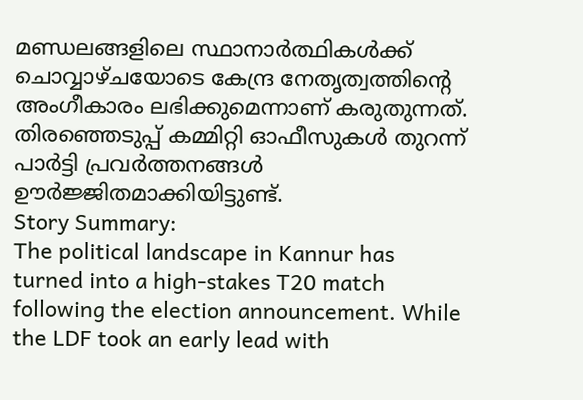മണ്ഡലങ്ങളിലെ സ്ഥാനാർത്ഥികൾക്ക് ചൊവ്വാഴ്ചയോടെ കേന്ദ്ര നേതൃത്വത്തിന്റെ അംഗീകാരം ലഭിക്കുമെന്നാണ് കരുതുന്നത്. തിരഞ്ഞെടുപ്പ് കമ്മിറ്റി ഓഫീസുകൾ തുറന്ന് പാർട്ടി പ്രവർത്തനങ്ങൾ ഊർജ്ജിതമാക്കിയിട്ടുണ്ട്.
Story Summary:
The political landscape in Kannur has turned into a high-stakes T20 match following the election announcement. While the LDF took an early lead with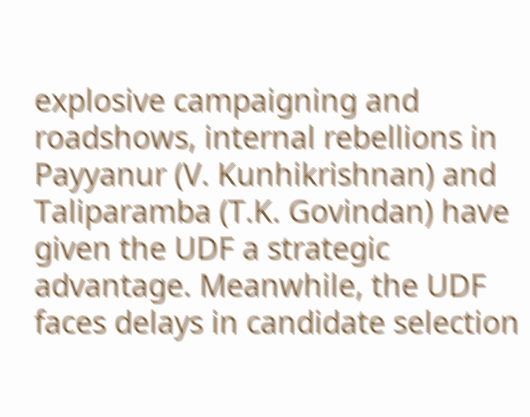explosive campaigning and roadshows, internal rebellions in Payyanur (V. Kunhikrishnan) and Taliparamba (T.K. Govindan) have given the UDF a strategic advantage. Meanwhile, the UDF faces delays in candidate selection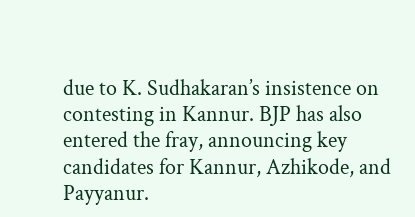due to K. Sudhakaran’s insistence on contesting in Kannur. BJP has also entered the fray, announcing key candidates for Kannur, Azhikode, and Payyanur.